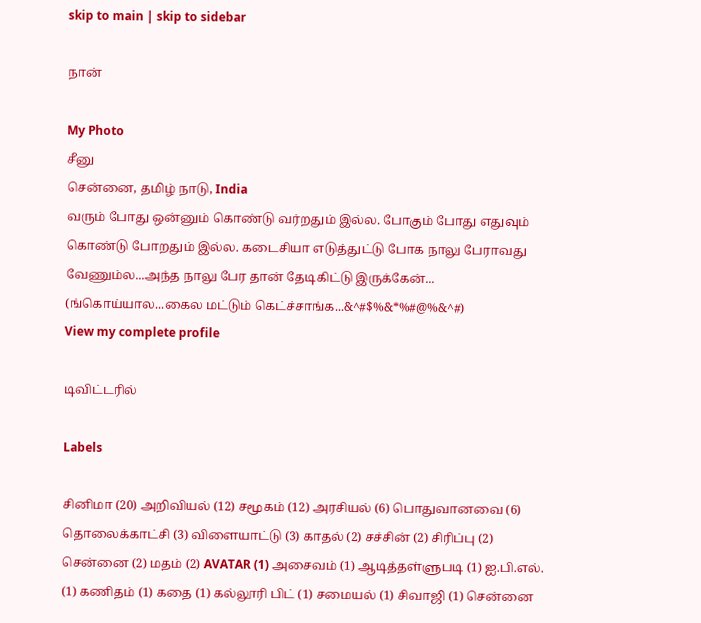skip to main | skip to sidebar

நான்

My Photo
சீனு
சென்னை, தமிழ் நாடு, India
வரும் போது ஒன்னும் கொண்டு வர்றதும் இல்ல. போகும் போது எதுவும் கொண்டு போறதும் இல்ல. கடைசியா எடுத்துட்டு போக நாலு பேராவது வேணும்ல...அந்த நாலு பேர தான் தேடிகிட்டு இருக்கேன்... (ங்கொய்யால...கைல மட்டும் கெட்ச்சாங்க...&^#$%&*%#@%&^#)
View my complete profile

டிவிட்டரில்

Labels

சினிமா (20) அறிவியல் (12) சமூகம் (12) அரசியல் (6) பொதுவானவை (6) தொலைக்காட்சி (3) விளையாட்டு (3) காதல் (2) சச்சின் (2) சிரிப்பு (2) சென்னை (2) மத‌ம் (2) AVATAR (1) அசைவம் (1) ஆடித்தள்ளுபடி (1) ஐ.பி.எல். (1) கணிதம் (1) கதை (1) கல்லூரி பிட் (1) சமையல் (1) சிவாஜி (1) சென்னை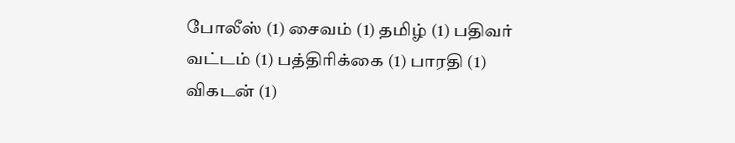போலீஸ் (1) சைவம் (1) தமிழ் (1) பதிவர் வட்டம் (1) பத்திரிக்கை (1) பாரதி (1) விகடன் (1)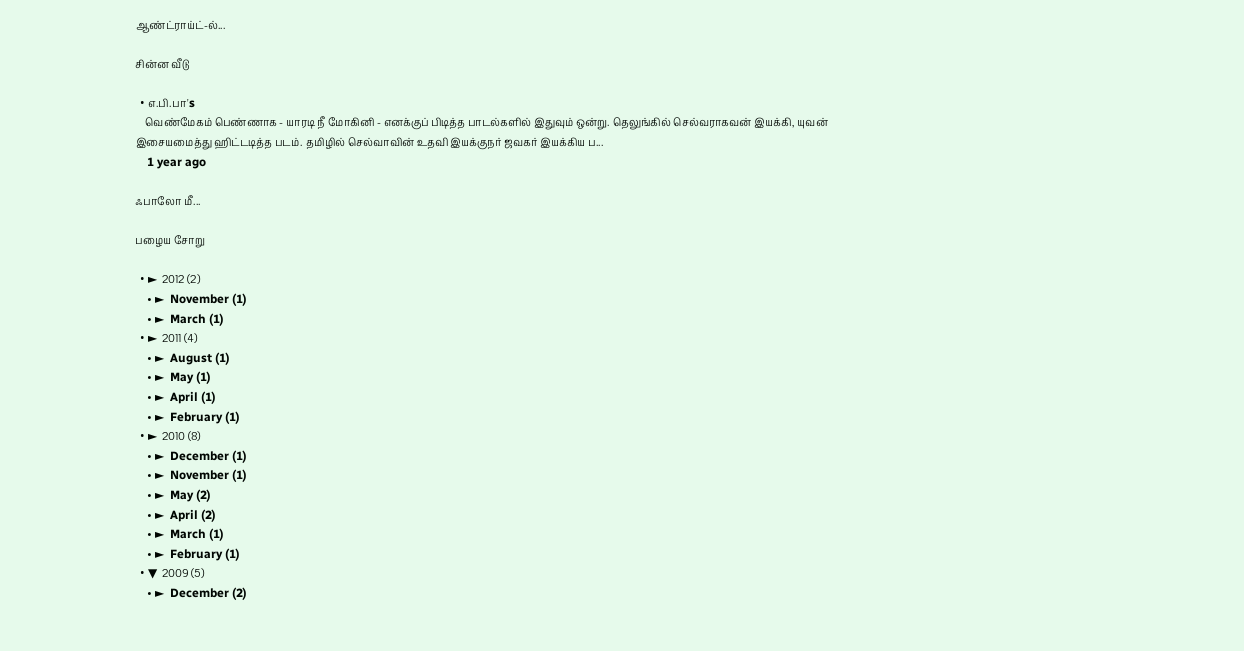ஆண்ட்ராய்ட்-ல்...

சின்ன வீடு

  • எ.பி.பா's
    வெண்மேகம் பெண்ணாக - யாரடி நீ மோகினி - எனக்குப் பிடித்த பாடல்களில் இதுவும் ஒன்று. தெலுங்கில் செல்வராகவன் இயக்கி, யுவன் இசையமைத்து ஹிட்டடித்த படம். தமிழில் செல்வாவின் உதவி இயக்குநர் ஜவகர் இயக்கிய ப...
    1 year ago

ஃபாலோ மீ...

பழைய சோறு

  • ►  2012 (2)
    • ►  November (1)
    • ►  March (1)
  • ►  2011 (4)
    • ►  August (1)
    • ►  May (1)
    • ►  April (1)
    • ►  February (1)
  • ►  2010 (8)
    • ►  December (1)
    • ►  November (1)
    • ►  May (2)
    • ►  April (2)
    • ►  March (1)
    • ►  February (1)
  • ▼  2009 (5)
    • ►  December (2)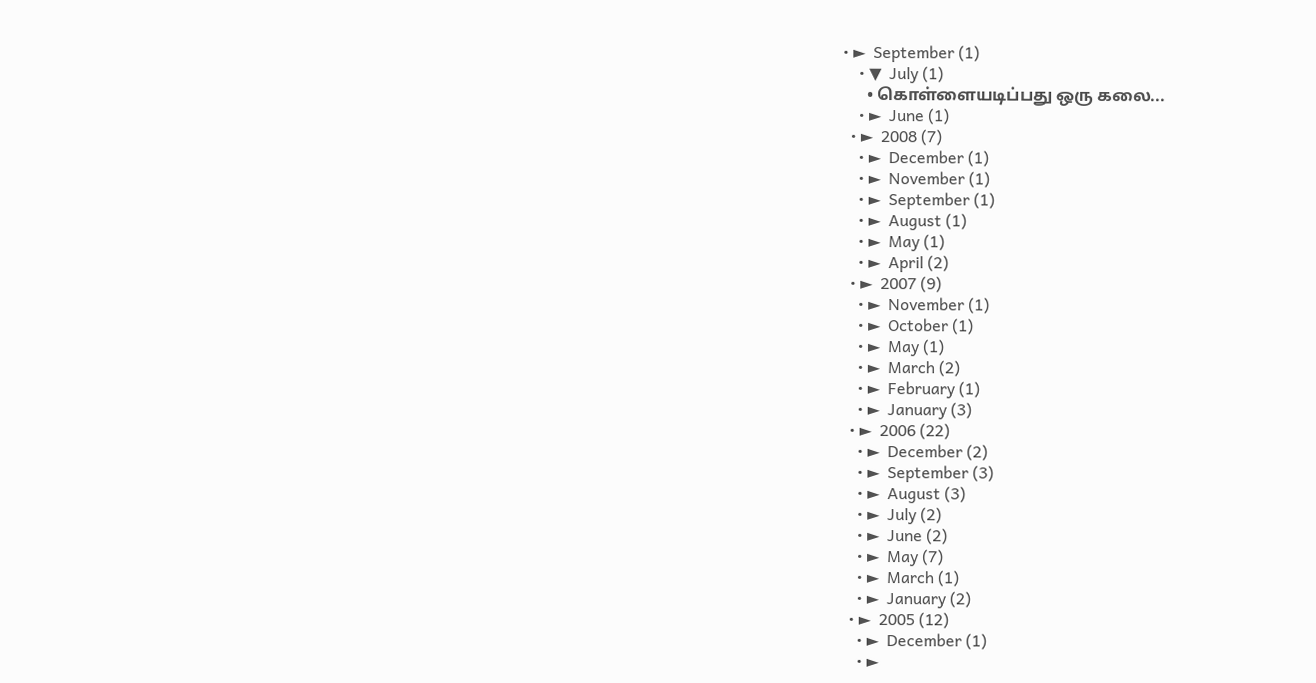• ►  September (1)
    • ▼  July (1)
      • கொள்ளையடிப்பது ஒரு கலை...
    • ►  June (1)
  • ►  2008 (7)
    • ►  December (1)
    • ►  November (1)
    • ►  September (1)
    • ►  August (1)
    • ►  May (1)
    • ►  April (2)
  • ►  2007 (9)
    • ►  November (1)
    • ►  October (1)
    • ►  May (1)
    • ►  March (2)
    • ►  February (1)
    • ►  January (3)
  • ►  2006 (22)
    • ►  December (2)
    • ►  September (3)
    • ►  August (3)
    • ►  July (2)
    • ►  June (2)
    • ►  May (7)
    • ►  March (1)
    • ►  January (2)
  • ►  2005 (12)
    • ►  December (1)
    • ►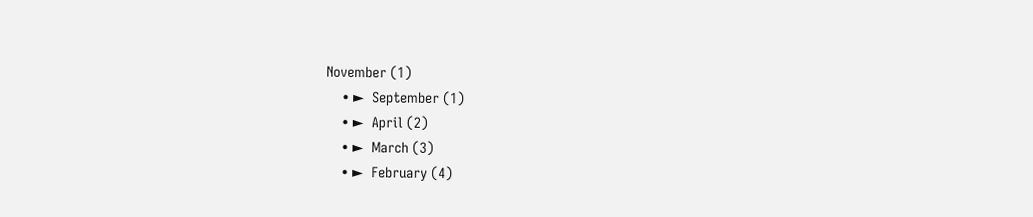November (1)
    • ►  September (1)
    • ►  April (2)
    • ►  March (3)
    • ►  February (4)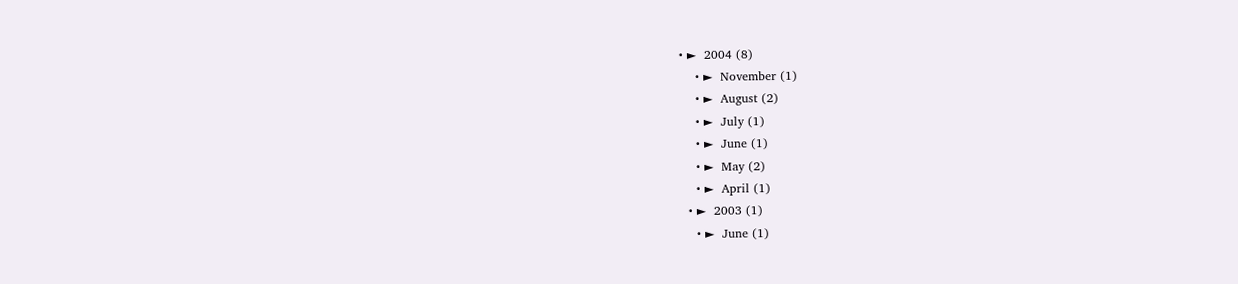• ►  2004 (8)
    • ►  November (1)
    • ►  August (2)
    • ►  July (1)
    • ►  June (1)
    • ►  May (2)
    • ►  April (1)
  • ►  2003 (1)
    • ►  June (1)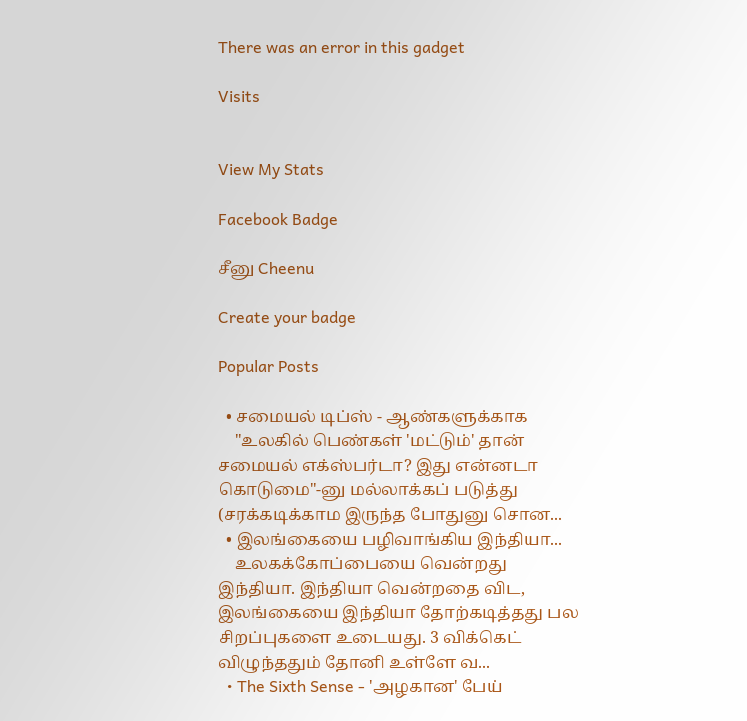There was an error in this gadget

Visits


View My Stats

Facebook Badge

சீனு Cheenu

Create your badge

Popular Posts

  • சமையல் டிப்ஸ் - ஆண்களுக்காக
    "உலகில் பெண்கள் 'மட்டும்' தான் சமையல் எக்ஸ்பர்டா? இது என்னடா கொடுமை"-னு மல்லாக்கப் படுத்து (சரக்கடிக்காம இருந்த போதுனு சொன...
  • இலங்கையை பழிவாங்கிய இந்தியா...
    உலகக்கோப்பையை வென்றது இந்தியா. இந்தியா வென்றதை விட, இலங்கையை இந்தியா தோற்கடித்தது பல சிறப்புகளை உடையது. 3 விக்கெட் விழுந்ததும் தோனி உள்ளே வ...
  • The Sixth Sense - 'அழகான' பேய்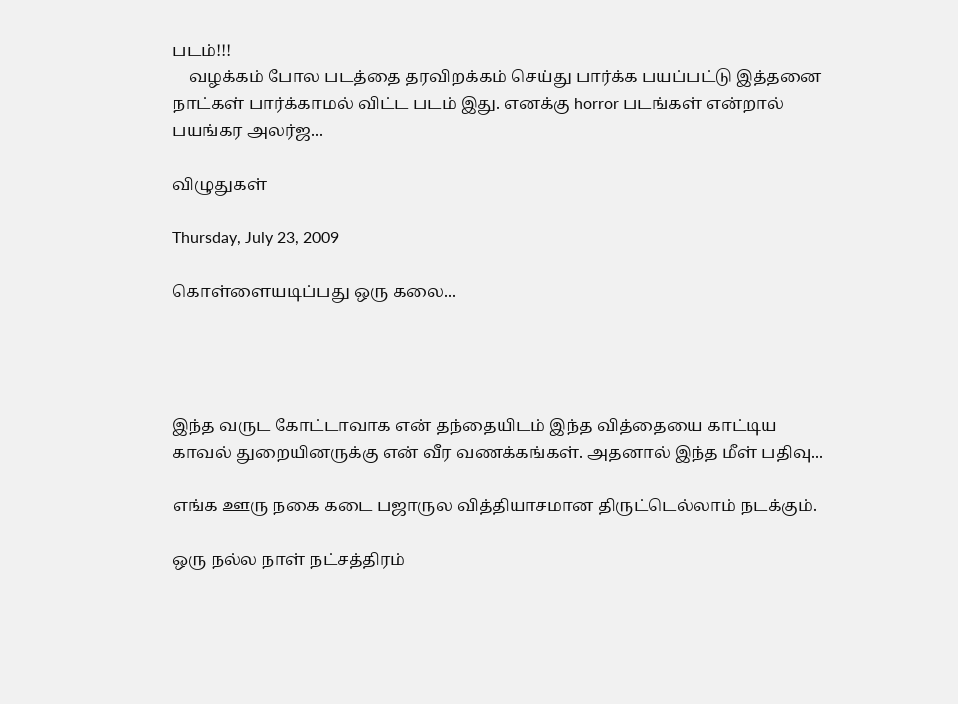படம்!!!
    வழக்கம் போல படத்தை தரவிறக்கம் செய்து பார்க்க பயப்பட்டு இத்தனை நாட்கள் பார்க்காமல் விட்ட படம் இது. எனக்கு horror படங்கள் என்றால் பயங்கர அலர்ஜ...

விழுதுகள்

Thursday, July 23, 2009

கொள்ளையடிப்பது ஒரு கலை...




இந்த வருட கோட்டாவாக என் தந்தையிடம் இந்த வித்தையை காட்டிய காவல் துறையினருக்கு என் வீர வணக்கங்கள். அதனால் இந்த மீள் பதிவு...

எங்க ஊரு நகை கடை பஜாருல வித்தியாசமான திருட்டெல்லாம் நடக்கும்.

ஒரு நல்ல நாள் நட்சத்திரம்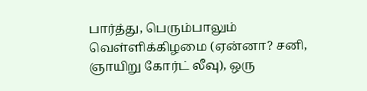பார்த்து, பெரும்பாலும் வெள்ளிக்கிழமை (ஏன்னா? சனி, ஞாயிறு கோர்ட் லீவு), ஒரு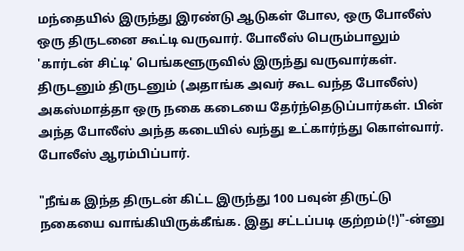மந்தையில் இருந்து இரண்டு ஆடுகள் போல, ஒரு போலீஸ் ஒரு திருடனை கூட்டி வருவார். போலீஸ் பெரும்பாலும் 'கார்டன் சிட்டி' பெங்களூருவில் இருந்து வருவார்கள். திருடனும் திருடனும் (அதாங்க அவர் கூட வந்த போலீஸ்) அகஸ்மாத்தா ஒரு நகை கடையை தேர்ந்தெடுப்பார்கள். பின் அந்த போலீஸ் அந்த கடையில் வந்து உட்கார்ந்து கொள்வார். போலீஸ் ஆரம்பிப்பார்.

"நீங்க இந்த திருடன் கிட்ட இருந்து 100 பவுன் திருட்டு நகையை வாங்கியிருக்கீங்க. இது சட்டப்படி குற்றம்(!)"-ன்னு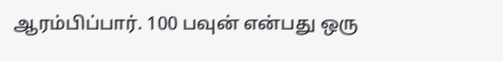ஆரம்பிப்பார். 100 பவுன் என்பது ஒரு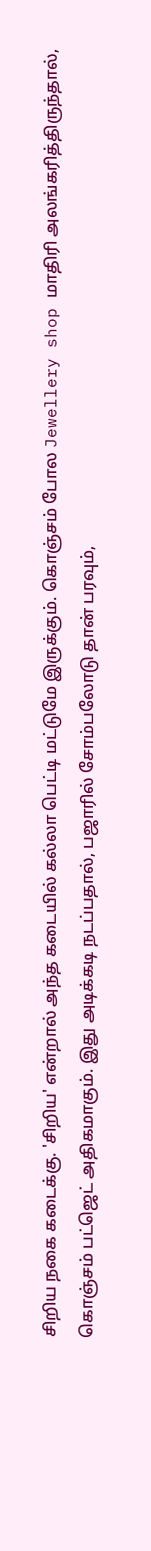சிறிய நகை கடைக்கு. 'சிறிய' என்றால் அந்த கடையில் கல்லா பெட்டி மட்டுமே இருக்கும். கொஞ்சம் போல Jewellery shop மாதிரி அலங்கரித்திருந்தால், கொஞ்சம் பட்ஜெட் அதிகமாகும். இது அடிக்கடி நடப்பதால், பஜாரில் சோம்பலோடு தான் பரவும்,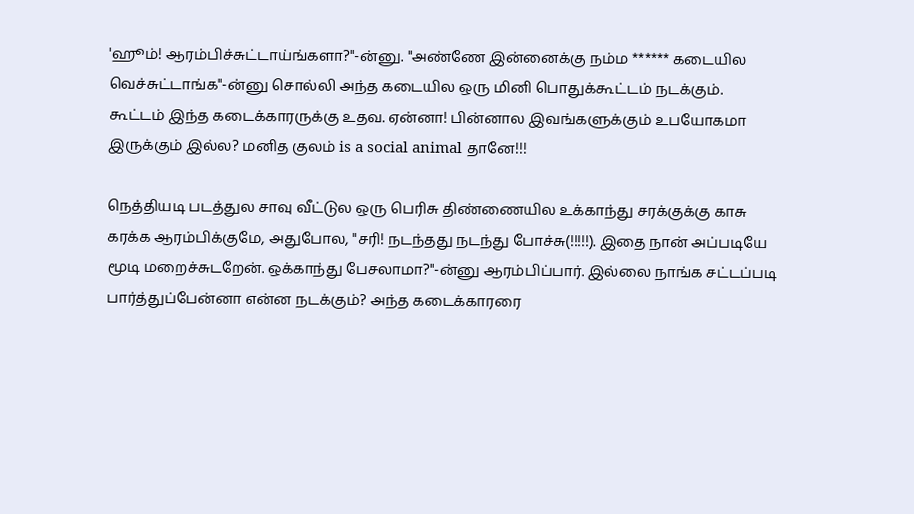'ஹூம்! ஆரம்பிச்சுட்டாய்ங்களா?"-ன்னு. "அண்ணே இன்னைக்கு நம்ம ****** கடையில வெச்சுட்டாங்க"-ன்னு சொல்லி அந்த கடையில ஒரு மினி பொதுக்கூட்டம் நடக்கும். கூட்டம் இந்த கடைக்காரருக்கு உதவ. ஏன்னா! பின்னால இவங்களுக்கும் உபயோகமா இருக்கும் இல்ல? மனித குலம் is a social animal தானே!!!

நெத்தியடி படத்துல சாவு வீட்டுல ஒரு பெரிசு திண்ணையில உக்காந்து சரக்குக்கு காசு கரக்க ஆரம்பிக்குமே, அதுபோல, "சரி! நடந்தது நடந்து போச்சு(!!!!!). இதை நான் அப்படியே மூடி மறைச்சுடறேன். ஒக்காந்து பேசலாமா?"-ன்னு ஆரம்பிப்பார். இல்லை நாங்க சட்டப்படி பார்த்துப்பேன்னா என்ன நடக்கும்? அந்த கடைக்காரரை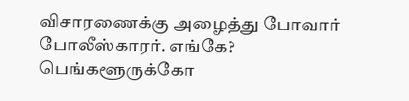விசாரணைக்கு அழைத்து போவார் போலீஸ்காரர். எங்கே? பெங்களூருக்கோ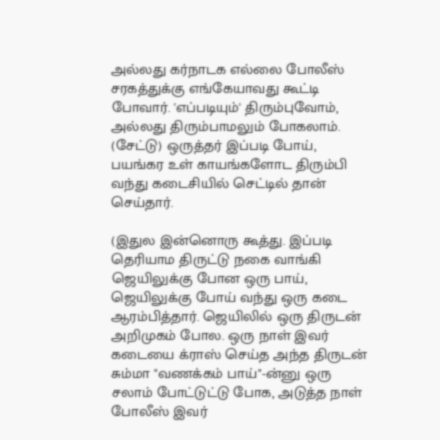அல்லது கர்நாடக எல்லை போலீஸ் சரகத்துக்கு எங்கேயாவது கூட்டி போவார். 'எப்படியும்' திரும்புவோம், அல்லது திரும்பாமலும் போகலாம். (சேட்டு) ஒருத்தர் இப்படி போய், பயங்கர உள் காயங்களோட திரும்பி வந்து கடைசியில் செட்டில் தான் செய்தார்.

(இதுல இன்னொரு கூத்து. இப்படி தெரியாம திருட்டு நகை வாங்கி ஜெயிலுக்கு போன ஒரு பாய், ஜெயிலுக்கு போய் வந்து ஒரு கடை ஆரம்பித்தார். ஜெயிலில் ஒரு திருடன் அறிமுகம் போல. ஒரு நாள் இவர் கடையை க்ராஸ் செய்த அந்த திருடன் சும்மா "வணக்கம் பாய்"-ன்னு ஒரு சலாம் போட்டுட்டு போக, அடுத்த நாள் போலீஸ் இவர்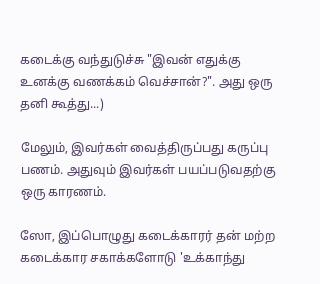கடைக்கு வந்துடுச்சு "இவன் எதுக்கு உனக்கு வணக்கம் வெச்சான்?". அது ஒரு தனி கூத்து...)

மேலும், இவர்கள் வைத்திருப்பது கருப்பு பணம். அதுவும் இவர்கள் பயப்படுவதற்கு ஒரு காரணம்.

ஸோ, இப்பொழுது கடைக்காரர் தன் மற்ற கடைக்கார சகாக்களோடு 'உக்காந்து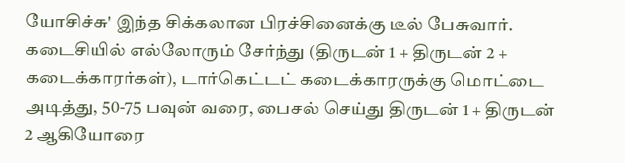யோசிச்சு' இந்த சிக்கலான பிரச்சினைக்கு டீல் பேசுவார். கடைசியில் எல்லோரும் சேர்ந்து (திருடன் 1 + திருடன் 2 + கடைக்காரர்கள்), டார்கெட்டட் கடைக்காரருக்கு மொட்டை அடித்து, 50-75 பவுன் வரை, பைசல் செய்து திருடன் 1 + திருடன் 2 ஆகியோரை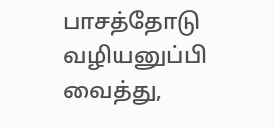பாசத்தோடு வழியனுப்பி வைத்து,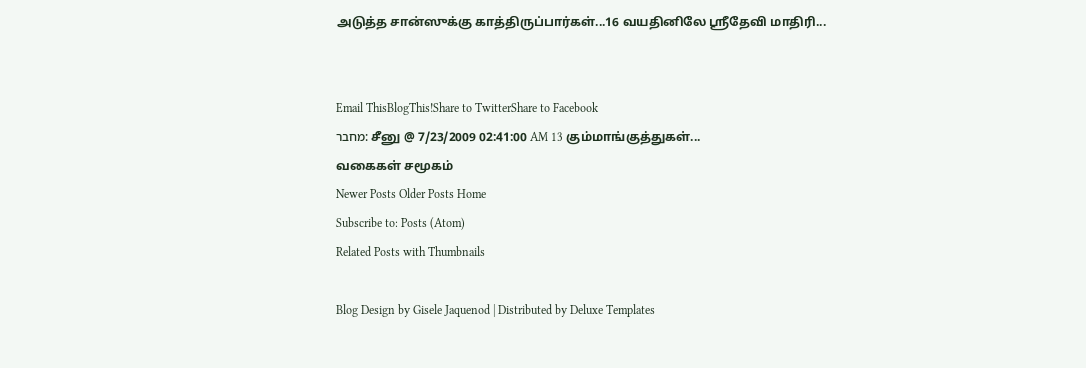அடுத்த சான்ஸுக்கு காத்திருப்பார்கள்...16 வயதினிலே ஸ்ரீதேவி மாதிரி...


Email ThisBlogThis!Share to TwitterShare to Facebook
מחבר: சீனு @ 7/23/2009 02:41:00 AM 13 கும்மாங்குத்துகள்...
வகைகள் சமூகம்
Newer Posts Older Posts Home
Subscribe to: Posts (Atom)
Related Posts with Thumbnails

Blog Design by Gisele Jaquenod | Distributed by Deluxe Templates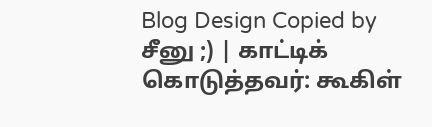Blog Design Copied by சீனு ;) | காட்டிக் கொடுத்தவர்: கூகிள்